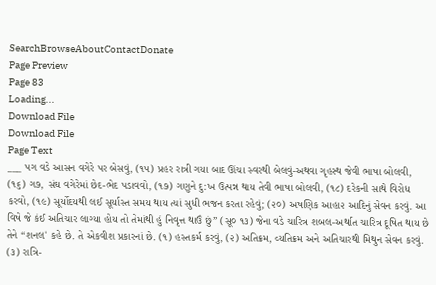SearchBrowseAboutContactDonate
Page Preview
Page 83
Loading...
Download File
Download File
Page Text
___ પગ વડે આસન વગેરે પર બેસવું, (૧૫) પ્રહર રાત્રી ગયા બાદ ઊંચા સ્વરથી બેલવું-અથવા ગૃહસ્થ જેવી ભાષા બોલવી, (૧૬) ગ૭, સંઘ વગેરેમાં છેદ-ભેદ પડાવવો, (૧૭) ગણુને દુ:ખ ઉત્પન્ન થાય તેવી ભાષા બોલવી, (૧૮) દરેકની સાથે વિરોધ કરવો, (૧૯) સૂર્યોદયથી લઈ સૂર્યાસ્ત સમય થાય ત્યાં સુધી ભજન કરતા રહેવું; (૨૦) અષણિક આહા૨ આદિનું સેવન કરવું. આ વિષે જે કંઈ અતિચાર લાગ્યા હોય તો તેમાંથી હું નિવૃત્ત થાઉં છું” (સૂ૦ ૧૩) જેના વડે ચારિત્ર શબલ-અર્થાત ચારિત્ર દૂષિત થાય છે તેને “શનલ' કહે છે. તે એકવીશ પ્રકારનાં છે. (૧) હસ્તકર્મ કરવું, (૨) અતિક્રમ, વ્યતિક્રમ અને અતિચારથી મિથુન સેવન કરવું. (૩) રાત્રિ-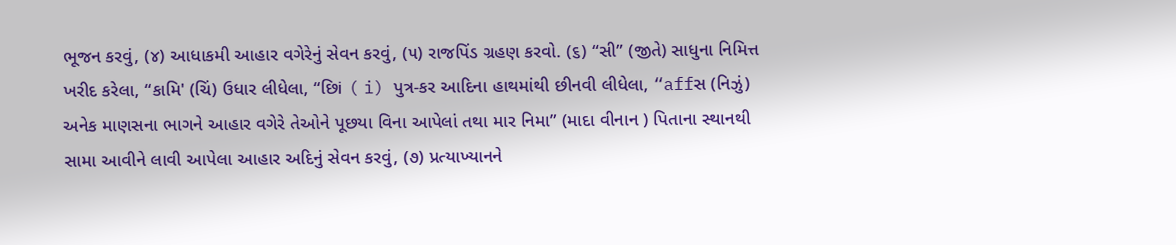ભૂજન કરવું, (૪) આધાકમી આહાર વગેરેનું સેવન કરવું, (૫) રાજપિંડ ગ્રહણ કરવો. (૬) “સી” (જીતે) સાધુના નિમિત્ત ખરીદ કરેલા, “કામિ' (ચિં) ઉધાર લીધેલા, “છિi ( i) પુત્ર-કર આદિના હાથમાંથી છીનવી લીધેલા, “affસ (નિઝું) અનેક માણસના ભાગને આહાર વગેરે તેઓને પૂછયા વિના આપેલાં તથા માર નિમા” (માદા વીનાન ) પિતાના સ્થાનથી સામા આવીને લાવી આપેલા આહાર અદિનું સેવન કરવું, (૭) પ્રત્યાખ્યાનને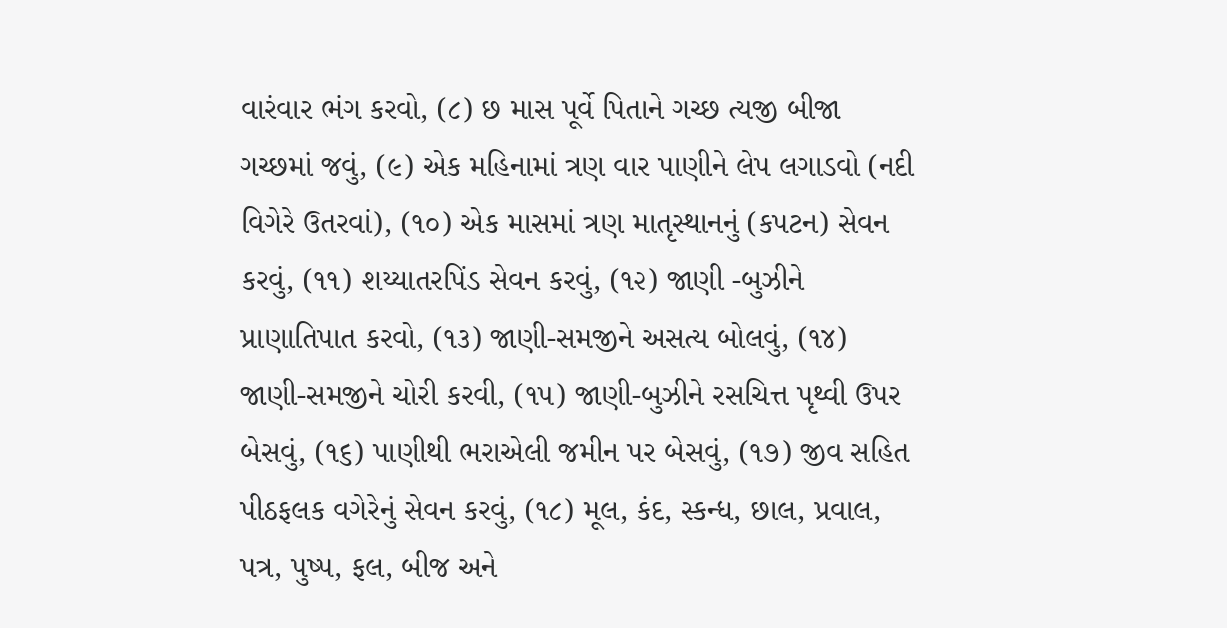વારંવાર ભંગ કરવો, (૮) છ માસ પૂર્વે પિતાને ગચ્છ ત્યજી બીજા ગચ્છમાં જવું, (૯) એક મહિનામાં ત્રણ વાર પાણીને લેપ લગાડવો (નદી વિગેરે ઉતરવાં), (૧૦) એક માસમાં ત્રણ માતૃસ્થાનનું (કપટન) સેવન કરવું, (૧૧) શય્યાતરપિંડ સેવન કરવું, (૧૨) જાણી -બુઝીને પ્રાણાતિપાત કરવો, (૧૩) જાણી-સમજીને અસત્ય બોલવું, (૧૪) જાણી-સમજીને ચોરી કરવી, (૧૫) જાણી-બુઝીને રસચિત્ત પૃથ્વી ઉપર બેસવું, (૧૬) પાણીથી ભરાએલી જમીન પર બેસવું, (૧૭) જીવ સહિત પીઠફલક વગેરેનું સેવન કરવું, (૧૮) મૂલ, કંદ, સ્કન્ધ, છાલ, પ્રવાલ, પત્ર, પુષ્પ, ફલ, બીજ અને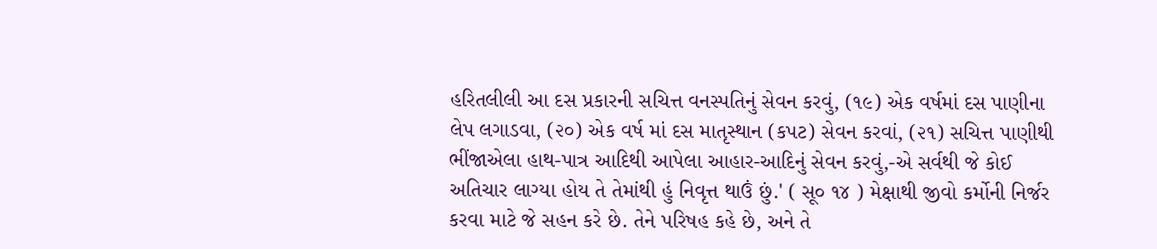હરિતલીલી આ દસ પ્રકારની સચિત્ત વનસ્પતિનું સેવન કરવું, (૧૯) એક વર્ષમાં દસ પાણીના લેપ લગાડવા, (૨૦) એક વર્ષ માં દસ માતૃસ્થાન (કપટ) સેવન કરવાં, (૨૧) સચિત્ત પાણીથી ભીંજાએલા હાથ-પાત્ર આદિથી આપેલા આહાર-આદિનું સેવન કરવું,-એ સર્વથી જે કોઈ અતિચાર લાગ્યા હોય તે તેમાંથી હું નિવૃત્ત થાઉં છું.' ( સૂ૦ ૧૪ ) મેક્ષાથી જીવો કર્મોની નિર્જર કરવા માટે જે સહન કરે છે. તેને પરિષહ કહે છે, અને તે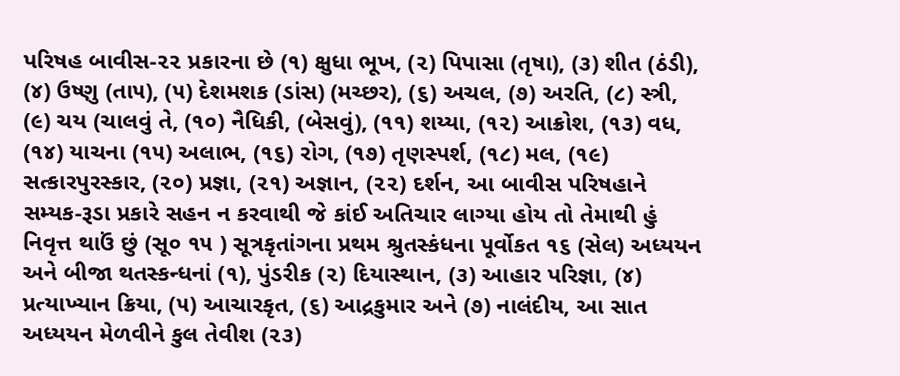પરિષહ બાવીસ-૨૨ પ્રકારના છે (૧) ક્ષુધા ભૂખ, (૨) પિપાસા (તૃષા), (૩) શીત (ઠંડી), (૪) ઉષ્ણુ (તા૫), (૫) દેશમશક (ડાંસ) (મચ્છર), (૬) અચલ, (૭) અરતિ, (૮) સ્ત્રી, (૯) ચય (ચાલવું તે, (૧૦) નૈધિકી, (બેસવું), (૧૧) શય્યા, (૧૨) આક્રોશ, (૧૩) વધ, (૧૪) યાચના (૧૫) અલાભ, (૧૬) રોગ, (૧૭) તૃણસ્પર્શ, (૧૮) મલ, (૧૯) સત્કારપુરસ્કાર, (૨૦) પ્રજ્ઞા, (૨૧) અજ્ઞાન, (૨૨) દર્શન, આ બાવીસ પરિષહાને સમ્યક-રૂડા પ્રકારે સહન ન કરવાથી જે કાંઈ અતિચાર લાગ્યા હોય તો તેમાથી હું નિવૃત્ત થાઉં છું (સૂ૦ ૧૫ ) સૂત્રકૃતાંગના પ્રથમ શ્રુતસ્કંધના પૂર્વોકત ૧૬ (સેલ) અધ્યયન અને બીજા થતસ્કન્ધનાં (૧), પુંડરીક (૨) દિયાસ્થાન, (૩) આહાર પરિજ્ઞા, (૪) પ્રત્યાખ્યાન ક્રિયા, (૫) આચારકૃત, (૬) આદ્રકુમાર અને (૭) નાલંદીય, આ સાત અધ્યયન મેળવીને કુલ તેવીશ (૨૩)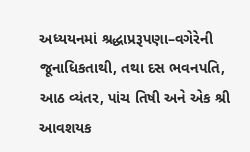અધ્યયનમાં શ્રદ્ધાપ્રરૂપણા–વગેરેની જૂનાધિકતાથી, તથા દસ ભવનપતિ, આઠ વ્યંતર, પાંચ તિષી અને એક શ્રી આવશયક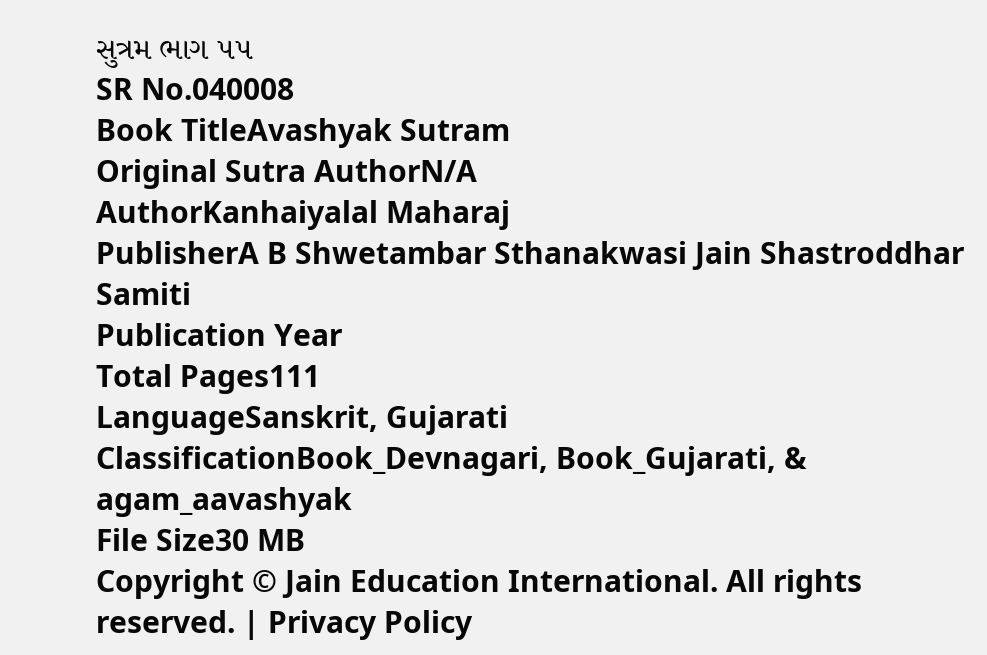સુત્રમ ભાગ ૫૫
SR No.040008
Book TitleAvashyak Sutram
Original Sutra AuthorN/A
AuthorKanhaiyalal Maharaj
PublisherA B Shwetambar Sthanakwasi Jain Shastroddhar Samiti
Publication Year
Total Pages111
LanguageSanskrit, Gujarati
ClassificationBook_Devnagari, Book_Gujarati, & agam_aavashyak
File Size30 MB
Copyright © Jain Education International. All rights reserved. | Privacy Policy